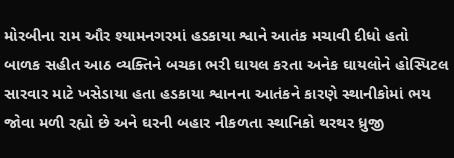મોરબીના રામ ઔર શ્યામનગરમાં હડકાયા શ્વાને આતંક મચાવી દીધો હતો બાળક સહીત આઠ વ્યક્તિને બચકા ભરી ઘાયલ કરતા અનેક ઘાયલોને હોસ્પિટલ સારવાર માટે ખસેડાયા હતા હડકાયા શ્વાનના આતંકને કારણે સ્થાનીકોમાં ભય જોવા મળી રહ્યો છે અને ઘરની બહાર નીકળતા સ્થાનિકો થરથર ધ્રુજી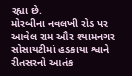રહ્યા છે.
મોરબીના નવલખી રોડ પર આવેલ રામ ઔર શ્યામનગર સોસાયટીમાં હડકાયા શ્વાને રીતસરનો આતંક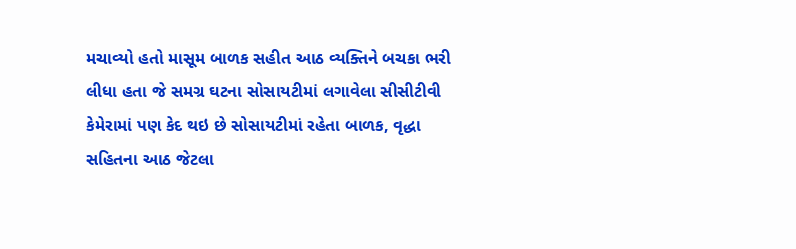મચાવ્યો હતો માસૂમ બાળક સહીત આઠ વ્યક્તિને બચકા ભરી લીધા હતા જે સમગ્ર ઘટના સોસાયટીમાં લગાવેલા સીસીટીવી કેમેરામાં પણ કેદ થઇ છે સોસાયટીમાં રહેતા બાળક, વૃદ્ધા સહિતના આઠ જેટલા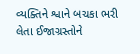વ્યક્તિને શ્વાને બચકા ભરી લેતા ઈજાગ્રસ્તોને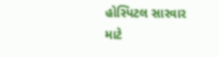હોસ્પિટલ સારવાર માટે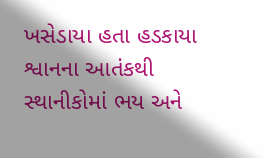ખસેડાયા હતા હડકાયા શ્વાનના આતંકથી સ્થાનીકોમાં ભય અને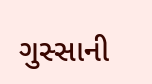ગુસ્સાની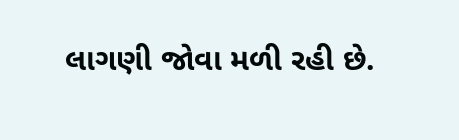લાગણી જોવા મળી રહી છે.